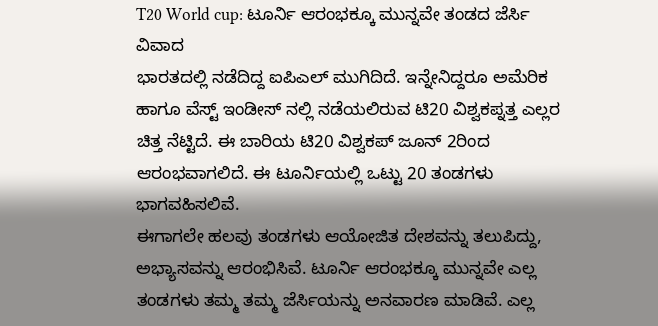T20 World cup: ಟೂರ್ನಿ ಆರಂಭಕ್ಕೂ ಮುನ್ನವೇ ತಂಡದ ಜೆರ್ಸಿ ವಿವಾದ
ಭಾರತದಲ್ಲಿ ನಡೆದಿದ್ದ ಐಪಿಎಲ್ ಮುಗಿದಿದೆ. ಇನ್ನೇನಿದ್ದರೂ ಅಮೆರಿಕ ಹಾಗೂ ವೆಸ್ಟ್ ಇಂಡೀಸ್ ನಲ್ಲಿ ನಡೆಯಲಿರುವ ಟಿ20 ವಿಶ್ವಕಪ್ನತ್ತ ಎಲ್ಲರ ಚಿತ್ತ ನೆಟ್ಟಿದೆ. ಈ ಬಾರಿಯ ಟಿ20 ವಿಶ್ವಕಪ್ ಜೂನ್ 2ರಿಂದ ಆರಂಭವಾಗಲಿದೆ. ಈ ಟೂರ್ನಿಯಲ್ಲಿ ಒಟ್ಟು 20 ತಂಡಗಳು ಭಾಗವಹಿಸಲಿವೆ.
ಈಗಾಗಲೇ ಹಲವು ತಂಡಗಳು ಆಯೋಜಿತ ದೇಶವನ್ನು ತಲುಪಿದ್ದು, ಅಭ್ಯಾಸವನ್ನು ಆರಂಭಿಸಿವೆ. ಟೂರ್ನಿ ಆರಂಭಕ್ಕೂ ಮುನ್ನವೇ ಎಲ್ಲ ತಂಡಗಳು ತಮ್ಮ ತಮ್ಮ ಜೆರ್ಸಿಯನ್ನು ಅನವಾರಣ ಮಾಡಿವೆ. ಎಲ್ಲ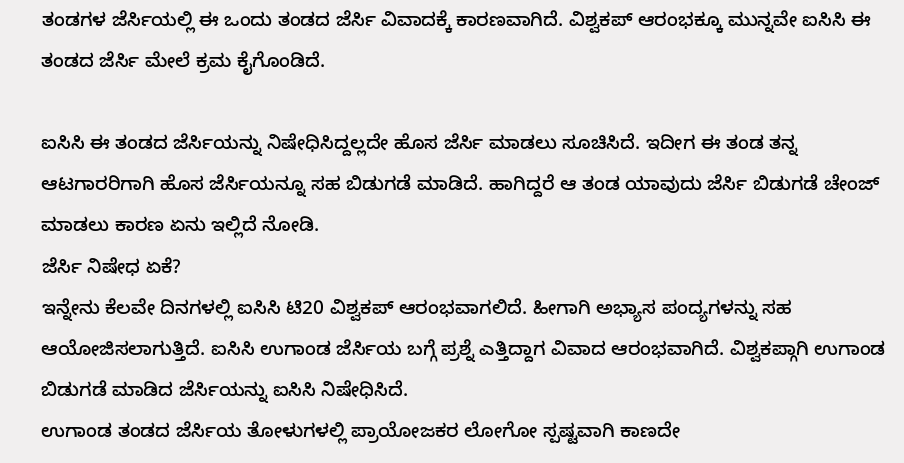ತಂಡಗಳ ಜೆರ್ಸಿಯಲ್ಲಿ ಈ ಒಂದು ತಂಡದ ಜೆರ್ಸಿ ವಿವಾದಕ್ಕೆ ಕಾರಣವಾಗಿದೆ. ವಿಶ್ವಕಪ್ ಆರಂಭಕ್ಕೂ ಮುನ್ನವೇ ಐಸಿಸಿ ಈ ತಂಡದ ಜೆರ್ಸಿ ಮೇಲೆ ಕ್ರಮ ಕೈಗೊಂಡಿದೆ.

ಐಸಿಸಿ ಈ ತಂಡದ ಜೆರ್ಸಿಯನ್ನು ನಿಷೇಧಿಸಿದ್ದಲ್ಲದೇ ಹೊಸ ಜೆರ್ಸಿ ಮಾಡಲು ಸೂಚಿಸಿದೆ. ಇದೀಗ ಈ ತಂಡ ತನ್ನ ಆಟಗಾರರಿಗಾಗಿ ಹೊಸ ಜೆರ್ಸಿಯನ್ನೂ ಸಹ ಬಿಡುಗಡೆ ಮಾಡಿದೆ. ಹಾಗಿದ್ದರೆ ಆ ತಂಡ ಯಾವುದು ಜೆರ್ಸಿ ಬಿಡುಗಡೆ ಚೇಂಜ್ ಮಾಡಲು ಕಾರಣ ಏನು ಇಲ್ಲಿದೆ ನೋಡಿ.
ಜೆರ್ಸಿ ನಿಷೇಧ ಏಕೆ?
ಇನ್ನೇನು ಕೆಲವೇ ದಿನಗಳಲ್ಲಿ ಐಸಿಸಿ ಟಿ20 ವಿಶ್ವಕಪ್ ಆರಂಭವಾಗಲಿದೆ. ಹೀಗಾಗಿ ಅಭ್ಯಾಸ ಪಂದ್ಯಗಳನ್ನು ಸಹ ಆಯೋಜಿಸಲಾಗುತ್ತಿದೆ. ಐಸಿಸಿ ಉಗಾಂಡ ಜೆರ್ಸಿಯ ಬಗ್ಗೆ ಪ್ರಶ್ನೆ ಎತ್ತಿದ್ದಾಗ ವಿವಾದ ಆರಂಭವಾಗಿದೆ. ವಿಶ್ವಕಪ್ಗಾಗಿ ಉಗಾಂಡ ಬಿಡುಗಡೆ ಮಾಡಿದ ಜೆರ್ಸಿಯನ್ನು ಐಸಿಸಿ ನಿಷೇಧಿಸಿದೆ.
ಉಗಾಂಡ ತಂಡದ ಜೆರ್ಸಿಯ ತೋಳುಗಳಲ್ಲಿ ಪ್ರಾಯೋಜಕರ ಲೋಗೋ ಸ್ಪಷ್ಟವಾಗಿ ಕಾಣದೇ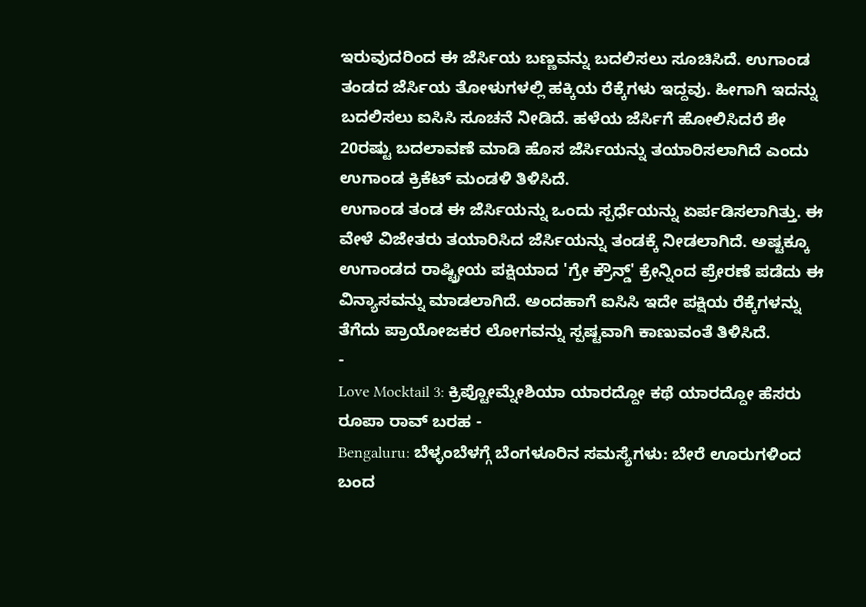ಇರುವುದರಿಂದ ಈ ಜೆರ್ಸಿಯ ಬಣ್ಣವನ್ನು ಬದಲಿಸಲು ಸೂಚಿಸಿದೆ. ಉಗಾಂಡ ತಂಡದ ಜೆರ್ಸಿಯ ತೋಳುಗಳಲ್ಲಿ ಹಕ್ಕಿಯ ರೆಕ್ಕೆಗಳು ಇದ್ದವು. ಹೀಗಾಗಿ ಇದನ್ನು ಬದಲಿಸಲು ಐಸಿಸಿ ಸೂಚನೆ ನೀಡಿದೆ. ಹಳೆಯ ಜೆರ್ಸಿಗೆ ಹೋಲಿಸಿದರೆ ಶೇ 20ರಷ್ಟು ಬದಲಾವಣೆ ಮಾಡಿ ಹೊಸ ಜೆರ್ಸಿಯನ್ನು ತಯಾರಿಸಲಾಗಿದೆ ಎಂದು ಉಗಾಂಡ ಕ್ರಿಕೆಟ್ ಮಂಡಳಿ ತಿಳಿಸಿದೆ.
ಉಗಾಂಡ ತಂಡ ಈ ಜೆರ್ಸಿಯನ್ನು ಒಂದು ಸ್ಪರ್ಧೆಯನ್ನು ಏರ್ಪಡಿಸಲಾಗಿತ್ತು. ಈ ವೇಳೆ ವಿಜೇತರು ತಯಾರಿಸಿದ ಜೆರ್ಸಿಯನ್ನು ತಂಡಕ್ಕೆ ನೀಡಲಾಗಿದೆ. ಅಷ್ಟಕ್ಕೂ ಉಗಾಂಡದ ರಾಷ್ಟ್ರೀಯ ಪಕ್ಷಿಯಾದ 'ಗ್ರೇ ಕ್ರೌನ್ಡ್' ಕ್ರೇನ್ನಿಂದ ಪ್ರೇರಣೆ ಪಡೆದು ಈ ವಿನ್ಯಾಸವನ್ನು ಮಾಡಲಾಗಿದೆ. ಅಂದಹಾಗೆ ಐಸಿಸಿ ಇದೇ ಪಕ್ಷಿಯ ರೆಕ್ಕೆಗಳನ್ನು ತೆಗೆದು ಪ್ರಾಯೋಜಕರ ಲೋಗವನ್ನು ಸ್ಪಷ್ಟವಾಗಿ ಕಾಣುವಂತೆ ತಿಳಿಸಿದೆ.
-
Love Mocktail 3: ಕ್ರಿಪ್ಟೋಮ್ನೇಶಿಯಾ ಯಾರದ್ದೋ ಕಥೆ ಯಾರದ್ದೋ ಹೆಸರು ರೂಪಾ ರಾವ್ ಬರಹ -
Bengaluru: ಬೆಳ್ಳಂಬೆಳಗ್ಗೆ ಬೆಂಗಳೂರಿನ ಸಮಸ್ಯೆಗಳು: ಬೇರೆ ಊರುಗಳಿಂದ ಬಂದ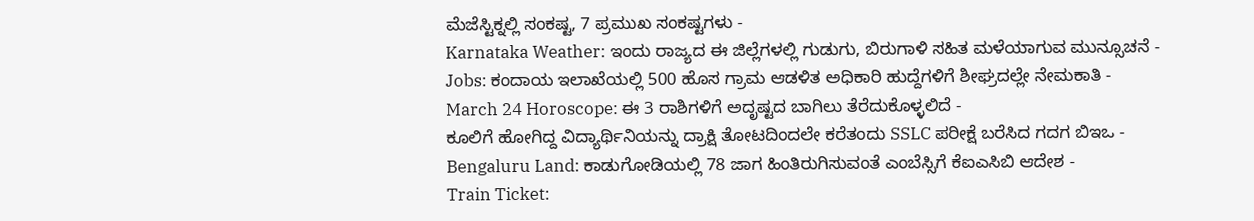ಮೆಜೆಸ್ಟಿಕ್ನಲ್ಲಿ ಸಂಕಷ್ಟ, 7 ಪ್ರಮುಖ ಸಂಕಷ್ಟಗಳು -
Karnataka Weather: ಇಂದು ರಾಜ್ಯದ ಈ ಜಿಲ್ಲೆಗಳಲ್ಲಿ ಗುಡುಗು, ಬಿರುಗಾಳಿ ಸಹಿತ ಮಳೆಯಾಗುವ ಮುನ್ಸೂಚನೆ -
Jobs: ಕಂದಾಯ ಇಲಾಖೆಯಲ್ಲಿ 500 ಹೊಸ ಗ್ರಾಮ ಆಡಳಿತ ಅಧಿಕಾರಿ ಹುದ್ದೆಗಳಿಗೆ ಶೀಘ್ರದಲ್ಲೇ ನೇಮಕಾತಿ -
March 24 Horoscope: ಈ 3 ರಾಶಿಗಳಿಗೆ ಅದೃಷ್ಟದ ಬಾಗಿಲು ತೆರೆದುಕೊಳ್ಳಲಿದೆ -
ಕೂಲಿಗೆ ಹೋಗಿದ್ದ ವಿದ್ಯಾರ್ಥಿನಿಯನ್ನು ದ್ರಾಕ್ಷಿ ತೋಟದಿಂದಲೇ ಕರೆತಂದು SSLC ಪರೀಕ್ಷೆ ಬರೆಸಿದ ಗದಗ ಬಿಇಒ -
Bengaluru Land: ಕಾಡುಗೋಡಿಯಲ್ಲಿ 78 ಜಾಗ ಹಿಂತಿರುಗಿಸುವಂತೆ ಎಂಬೆಸ್ಸಿಗೆ ಕೆಐಎಸಿಬಿ ಆದೇಶ -
Train Ticket: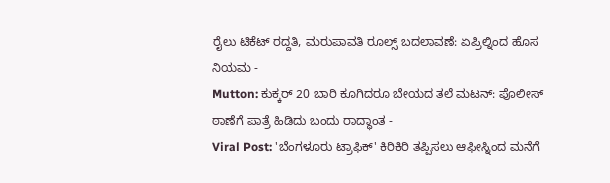ರೈಲು ಟಿಕೆಟ್ ರದ್ದತಿ, ಮರುಪಾವತಿ ರೂಲ್ಸ್ ಬದಲಾವಣೆ: ಏಪ್ರಿಲ್ನಿಂದ ಹೊಸ ನಿಯಮ -
Mutton: ಕುಕ್ಕರ್ 20 ಬಾರಿ ಕೂಗಿದರೂ ಬೇಯದ ತಲೆ ಮಟನ್: ಪೊಲೀಸ್ ಠಾಣೆಗೆ ಪಾತ್ರೆ ಹಿಡಿದು ಬಂದು ರಾದ್ಧಾಂತ -
Viral Post: 'ಬೆಂಗಳೂರು ಟ್ರಾಫಿಕ್' ಕಿರಿಕಿರಿ ತಪ್ಪಿಸಲು ಆಫೀಸ್ನಿಂದ ಮನೆಗೆ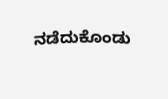ನಡೆದುಕೊಂಡು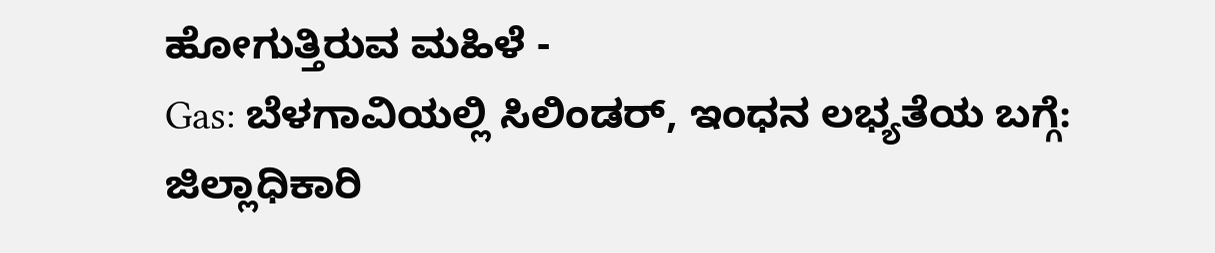ಹೋಗುತ್ತಿರುವ ಮಹಿಳೆ -
Gas: ಬೆಳಗಾವಿಯಲ್ಲಿ ಸಿಲಿಂಡರ್, ಇಂಧನ ಲಭ್ಯತೆಯ ಬಗ್ಗೆ: ಜಿಲ್ಲಾಧಿಕಾರಿ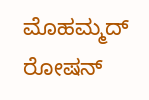ಮೊಹಮ್ಮದ್ ರೋಷನ್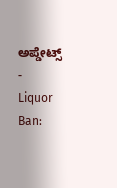ಅಪ್ಡೇಟ್ಸ್ -
Liquor Ban: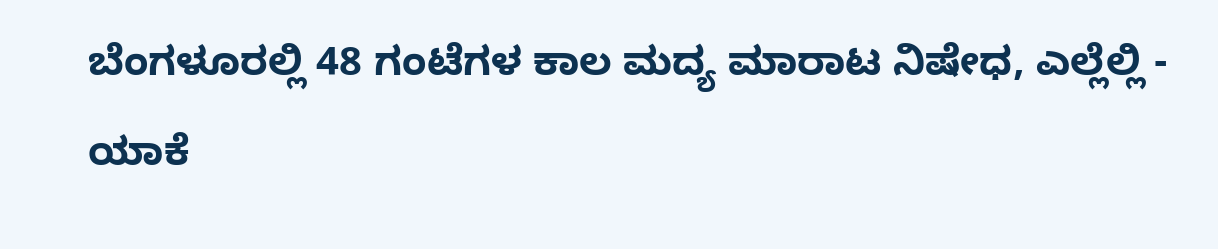ಬೆಂಗಳೂರಲ್ಲಿ 48 ಗಂಟೆಗಳ ಕಾಲ ಮದ್ಯ ಮಾರಾಟ ನಿಷೇಧ, ಎಲ್ಲೆಲ್ಲಿ - ಯಾಕೆ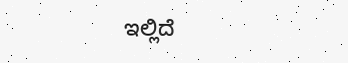ಇಲ್ಲಿದೆ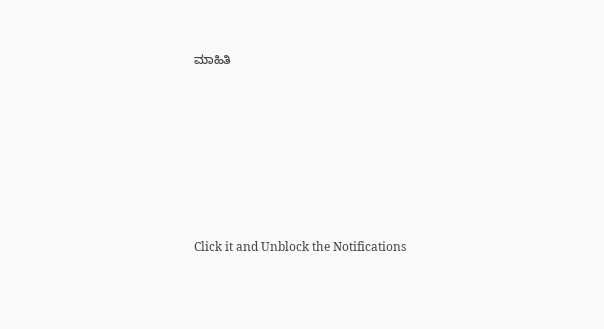ಮಾಹಿತಿ












Click it and Unblock the Notifications